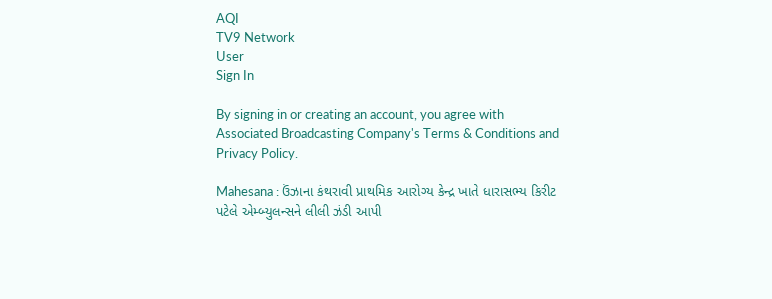AQI
TV9 Network
User
Sign In

By signing in or creating an account, you agree with Associated Broadcasting Company's Terms & Conditions and Privacy Policy.

Mahesana : ઉંઝાના કંથરાવી પ્રાથમિક આરોગ્ય કેન્દ્ર ખાતે ધારાસભ્ય કિરીટ પટેલે એમ્બ્યુલન્સને લીલી ઝંડી આપી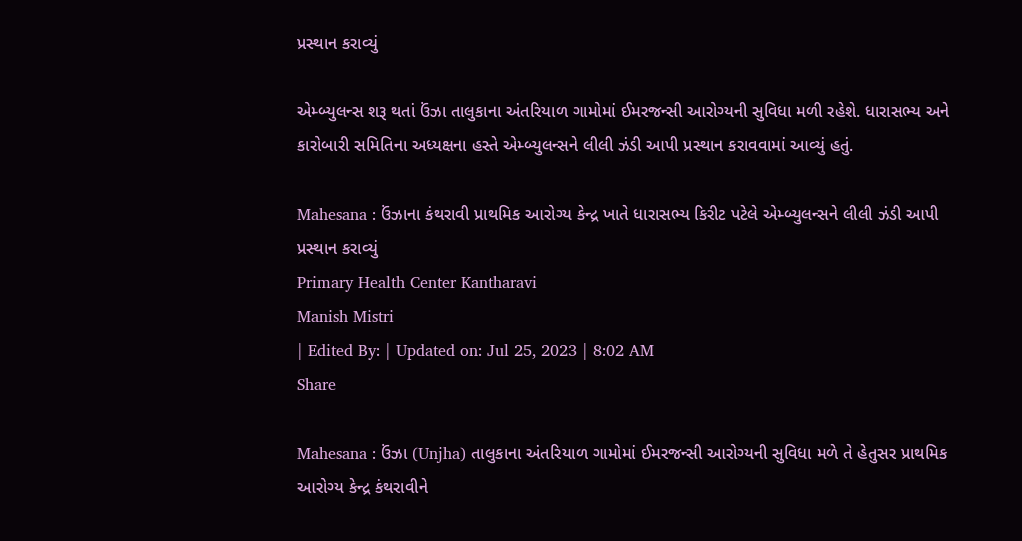પ્રસ્થાન કરાવ્યું

એમ્બ્યુલન્સ શરૂ થતાં ઉંઝા તાલુકાના અંતરિયાળ ગામોમાં ઈમરજન્સી આરોગ્યની સુવિધા મળી રહેશે. ધારાસભ્ય અને કારોબારી સમિતિના અધ્યક્ષના હસ્તે એમ્બ્યુલન્સને લીલી ઝંડી આપી પ્રસ્થાન કરાવવામાં આવ્યું હતું.

Mahesana : ઉંઝાના કંથરાવી પ્રાથમિક આરોગ્ય કેન્દ્ર ખાતે ધારાસભ્ય કિરીટ પટેલે એમ્બ્યુલન્સને લીલી ઝંડી આપી પ્રસ્થાન કરાવ્યું
Primary Health Center Kantharavi
Manish Mistri
| Edited By: | Updated on: Jul 25, 2023 | 8:02 AM
Share

Mahesana : ઉંઝા (Unjha) તાલુકાના અંતરિયાળ ગામોમાં ઈમરજન્સી આરોગ્યની સુવિધા મળે તે હેતુસર પ્રાથમિક આરોગ્ય કેન્દ્ર કંથરાવીને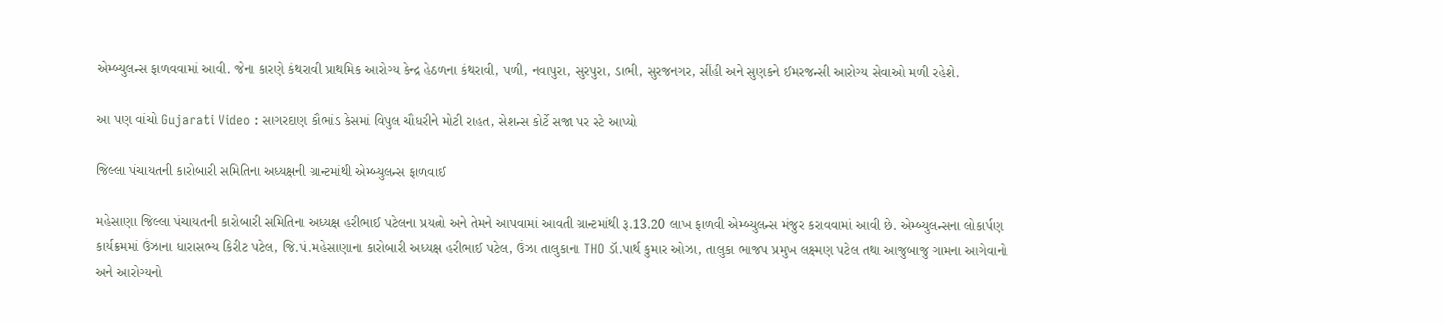એમ્બ્યુલન્સ ફાળવવામાં આવી. જેના કારણે કંથરાવી પ્રાથમિક આરોગ્ય કેન્દ્ર હેઠળના કંથરાવી, પળી, નવાપુરા, સુરપુરા, ડાભી, સુરજનગર, સીંહી અને સુણકને ઈમરજન્સી આરોગ્ય સેવાઓ મળી રહેશે.

આ પણ વાંચો Gujarati Video : સાગરદાણ કૌભાંડ કેસમાં વિપુલ ચૌધરીને મોટી રાહત, સેશન્સ કોર્ટે સજા પર સ્ટે આપ્યો

જિલ્લા પંચાયતની કારોબારી સમિતિના અધ્યક્ષની ગ્રાન્ટમાંથી એમ્બ્યુલન્સ ફાળવાઈ

મહેસાણા જિલ્લા પંચાયતની કારોબારી સમિતિના અધ્યક્ષ હરીભાઈ પટેલના પ્રયત્નો અને તેમને આપવામાં આવતી ગ્રાન્ટમાંથી રૂ.13.20 લાખ ફાળવી એમ્બ્યુલન્સ મંજુર કરાવવામાં આવી છે. એમ્બ્યુલન્સના લોકાર્પણ કાર્યક્રમમાં ઉંઝાના ધારાસભ્ય કિરીટ પટેલ, જિ.પં.મહેસાણાના કારોબારી અધ્યક્ષ હરીભાઈ પટેલ, ઉંઝા તાલુકાના THO ડૉ.પાર્થ કુમાર ઓઝા, તાલુકા ભાજપ પ્રમુખ લક્ષ્મણ પટેલ તથા આજુબાજુ ગામના આગેવાનો અને આરોગ્યનો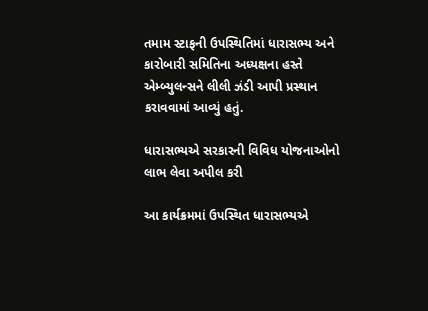તમામ સ્ટાફની ઉપસ્થિતિમાં ધારાસભ્ય અને કારોબારી સમિતિના અધ્યક્ષના હસ્તે એમ્બ્યુલન્સને લીલી ઝંડી આપી પ્રસ્થાન કરાવવામાં આવ્યું હતું.

ધારાસભ્યએ સરકારની વિવિધ યોજનાઓનો લાભ લેવા અપીલ કરી

આ કાર્યક્રમમાં ઉપસ્થિત ધારાસભ્યએ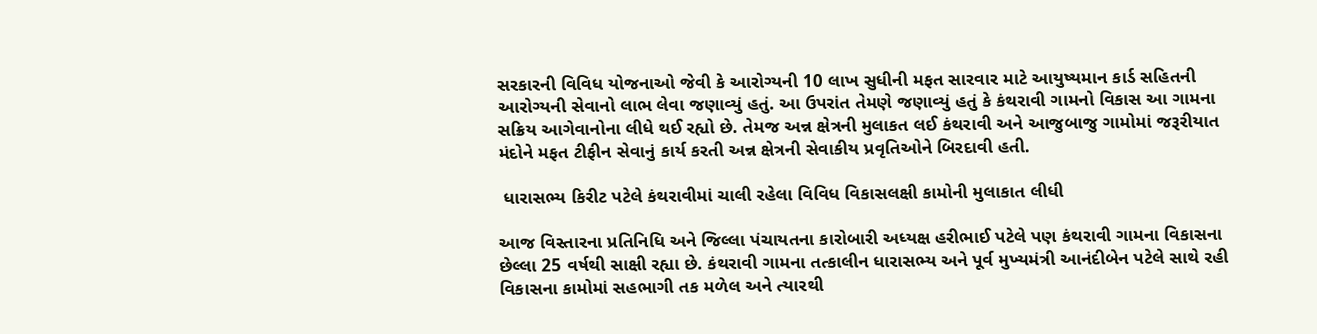સરકારની વિવિધ યોજનાઓ જેવી કે આરોગ્યની 10 લાખ સુધીની મફત સારવાર માટે આયુષ્યમાન કાર્ડ સહિતની આરોગ્યની સેવાનો લાભ લેવા જણાવ્યું હતું. આ ઉપરાંત તેમણે જણાવ્યું હતું કે કંથરાવી ગામનો વિકાસ આ ગામના સક્રિય આગેવાનોના લીધે થઈ રહ્યો છે. તેમજ અન્ન ક્ષેત્રની મુલાકત લઈ કંથરાવી અને આજુબાજુ ગામોમાં જરૂરીયાત મંદોને મફત ટીફીન સેવાનું કાર્ય કરતી અન્ન ક્ષેત્રની સેવાકીય પ્રવૃતિઓને બિરદાવી હતી.

 ધારાસભ્ય કિરીટ પટેલે કંથરાવીમાં ચાલી રહેલા વિવિધ વિકાસલક્ષી કામોની મુલાકાત લીધી

આજ વિસ્તારના પ્રતિનિધિ અને જિલ્લા પંચાયતના કારોબારી અધ્યક્ષ હરીભાઈ પટેલે પણ કંથરાવી ગામના વિકાસના છેલ્લા 25 વર્ષથી સાક્ષી રહ્યા છે. કંથરાવી ગામના તત્કાલીન ધારાસભ્ય અને પૂર્વ મુખ્યમંત્રી આનંદીબેન પટેલે સાથે રહી વિકાસના કામોમાં સહભાગી તક મળેલ અને ત્યારથી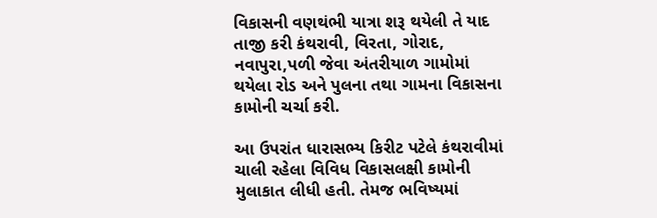વિકાસની વણથંભી યાત્રા શરૂ થયેલી તે યાદ તાજી કરી કંથરાવી, વિરતા, ગોરાદ, નવાપુરા,પળી જેવા અંતરીયાળ ગામોમાં થયેલા રોડ અને પુલના તથા ગામના વિકાસના કામોની ચર્ચા કરી.

આ ઉપરાંત ધારાસભ્ય કિરીટ પટેલે કંથરાવીમાં ચાલી રહેલા વિવિધ વિકાસલક્ષી કામોની મુલાકાત લીધી હતી. તેમજ ભવિષ્યમાં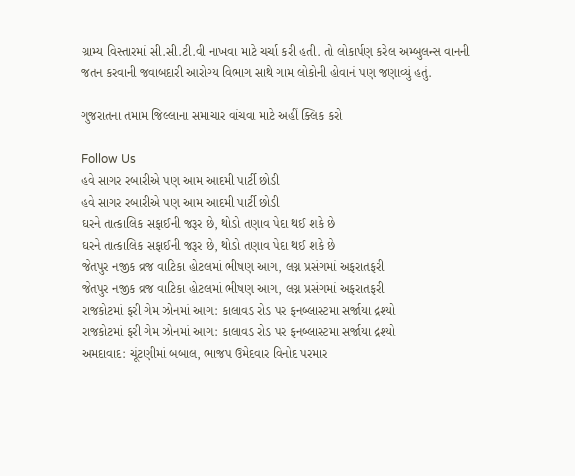ગ્રામ્ય વિસ્તારમાં સી.સી.ટી.વી નાખવા માટે ચર્ચા કરી હતી. તો લોકાર્પણ કરેલ અમ્બુલન્સ વાનની જતન કરવાની જવાબદારી આરોગ્ય વિભાગ સાથે ગામ લોકોની હોવાનં પણ જણાવ્યું હતું.

ગુજરાતના તમામ જિલ્લાના સમાચાર વાંચવા માટે અહીં ક્લિક કરો

Follow Us
હવે સાગર રબારીએ પણ આમ આદમી પાર્ટી છોડી
હવે સાગર રબારીએ પણ આમ આદમી પાર્ટી છોડી
ઘરને તાત્કાલિક સફાઈની જરૂર છે, થોડો તણાવ પેદા થઈ શકે છે
ઘરને તાત્કાલિક સફાઈની જરૂર છે, થોડો તણાવ પેદા થઈ શકે છે
જેતપુર નજીક વ્રજ વાટિકા હોટલમાં ભીષણ આગ, લગ્ન પ્રસંગમાં અફરાતફરી
જેતપુર નજીક વ્રજ વાટિકા હોટલમાં ભીષણ આગ, લગ્ન પ્રસંગમાં અફરાતફરી
રાજકોટમાં ફરી ગેમ ઝોનમાં આગ: કાલાવડ રોડ પર ફનબ્લાસ્ટમા સર્જાયા દ્રશ્યો
રાજકોટમાં ફરી ગેમ ઝોનમાં આગ: કાલાવડ રોડ પર ફનબ્લાસ્ટમા સર્જાયા દ્રશ્યો
અમદાવાદ: ચૂંટણીમાં બબાલ, ભાજપ ઉમેદવાર વિનોદ પરમાર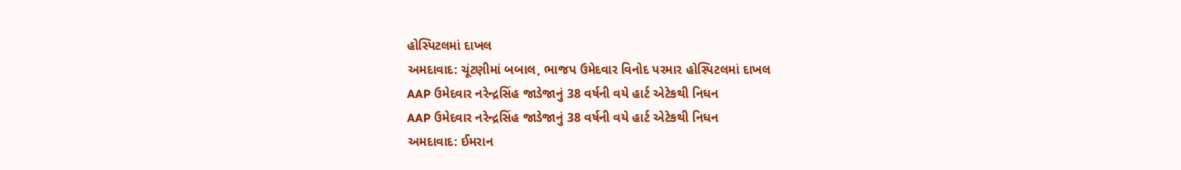હોસ્પિટલમાં દાખલ
અમદાવાદ: ચૂંટણીમાં બબાલ, ભાજપ ઉમેદવાર વિનોદ પરમાર હોસ્પિટલમાં દાખલ
AAP ઉમેદવાર નરેન્દ્રસિંહ જાડેજાનું 38 વર્ષની વયે હાર્ટ એટેકથી નિધન
AAP ઉમેદવાર નરેન્દ્રસિંહ જાડેજાનું 38 વર્ષની વયે હાર્ટ એટેકથી નિધન
અમદાવાદ: ઈમરાન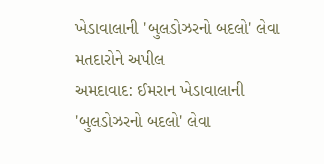ખેડાવાલાની 'બુલડોઝરનો બદલો' લેવા મતદારોને અપીલ
અમદાવાદ: ઈમરાન ખેડાવાલાની 'બુલડોઝરનો બદલો' લેવા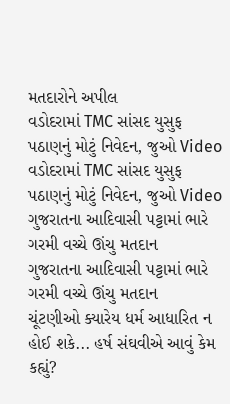મતદારોને અપીલ
વડોદરામાં TMC સાંસદ યુસુફ પઠાણનું મોટું નિવેદન, જુઓ Video
વડોદરામાં TMC સાંસદ યુસુફ પઠાણનું મોટું નિવેદન, જુઓ Video
ગુજરાતના આદિવાસી પટ્ટામાં ભારે ગરમી વચ્ચે ઊંચુ મતદાન
ગુજરાતના આદિવાસી પટ્ટામાં ભારે ગરમી વચ્ચે ઊંચુ મતદાન
ચૂંટણીઓ ક્યારેય ધર્મ આધારિત ન હોઈ શકે... હર્ષ સંઘવીએ આવું કેમ કહ્યું?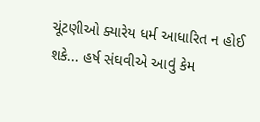ચૂંટણીઓ ક્યારેય ધર્મ આધારિત ન હોઈ શકે... હર્ષ સંઘવીએ આવું કેમ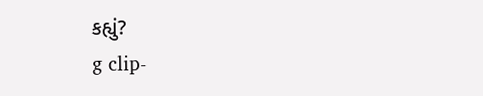કહ્યું?
g clip-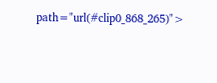path="url(#clip0_868_265)">